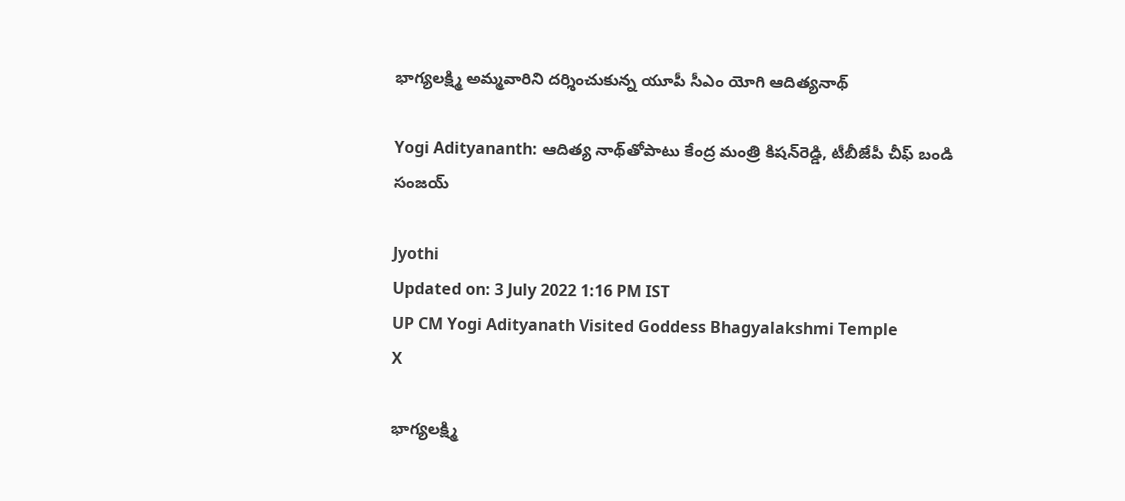భాగ్యలక్ష్మి అమ్మవారిని దర్శించుకున్న యూపీ సీఎం యోగి ఆదిత్యనాథ్

Yogi Adityananth: ఆదిత్య నాథ్‌తోపాటు కేంద్ర మంత్రి కిషన్‌రెడ్డి, టీబీజేపీ చీఫ్ బండి సంజయ్

Jyothi
Updated on: 3 July 2022 1:16 PM IST
UP CM Yogi Adityanath Visited Goddess Bhagyalakshmi Temple
X

భాగ్యలక్ష్మి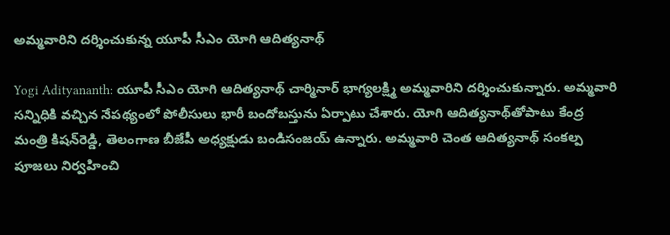అమ్మవారిని దర్శించుకున్న యూపీ సీఎం యోగి ఆదిత్యనాథ్

Yogi Adityananth: యూపీ సీఎం యోగి ఆదిత్యనాథ్ ‍చార్మినార్ భాగ్యలక్ష్మి అమ్మవారిని దర్శించుకున్నారు. అమ్మవారి సన్నిధికి వచ్చిన నేపథ్యంలో పోలీసులు భారీ బందోబస్తును ఏర్పాటు చేశారు. యోగి ఆదిత్యనాథ్‌తోపాటు కేంద్ర మంత్రి కిషన్‌రెడ్డి, తెలంగాణ బీజేపీ అధ్యక్షుడు బండిసంజయ్ ఉన్నారు. అమ్మవారి చెంత ఆదిత్యనాథ్‌ సంకల్ప పూజలు నిర్వహించి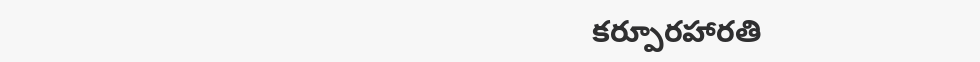కర్పూరహారతి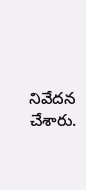నివేదన చేశారు.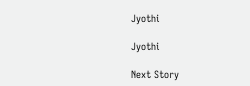Jyothi

Jyothi

Next Story